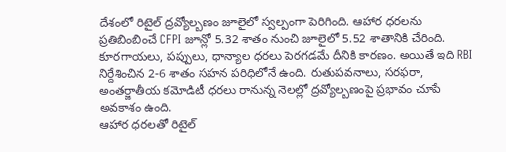దేశంలో రిటైల్ ద్రవ్యోల్బణం జూలైలో స్వల్పంగా పెరిగింది. ఆహార ధరలను ప్రతిబింబించే CFPI జూన్లో 5.32 శాతం నుంచి జూలైలో 5.52 శాతానికి చేరింది. కూరగాయలు, పప్పులు, ధాన్యాల ధరలు పెరగడమే దీనికి కారణం. అయితే ఇది RBI నిర్దేశించిన 2-6 శాతం సహన పరిధిలోనే ఉంది. రుతుపవనాలు, సరఫరా, అంతర్జాతీయ కమోడిటీ ధరలు రానున్న నెలల్లో ద్రవ్యోల్బణంపై ప్రభావం చూపే అవకాశం ఉంది.
ఆహార ధరలతో రిటైల్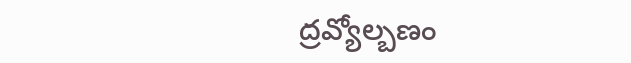ద్రవ్యోల్బణం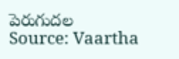పెరుగుదల
Source: Vaartha